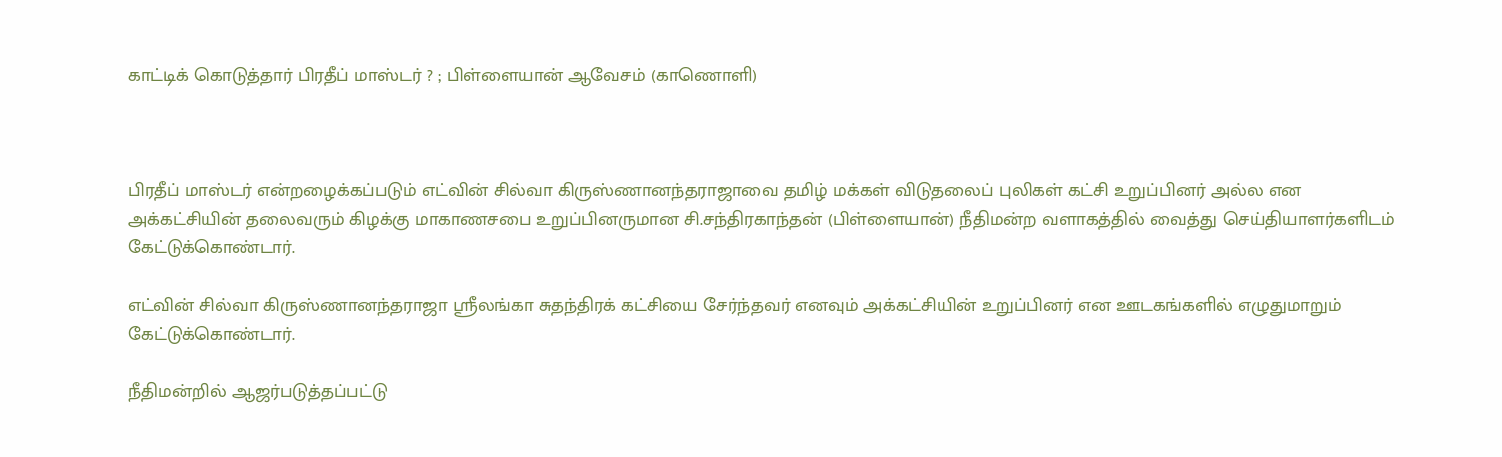காட்டிக் கொடுத்தார் பிரதீப் மாஸ்டர் ? ; பிள்ளையான் ஆவேசம் (காணொளி)



பிரதீப் மாஸ்டர் என்றழைக்கப்படும் எட்வின் சில்வா கிருஸ்ணானந்தராஜாவை தமிழ் மக்கள் விடுதலைப் புலிகள் கட்சி உறுப்பினர் அல்ல என அக்கட்சியின் தலைவரும் கிழக்கு மாகாணசபை உறுப்பினருமான சி.சந்திரகாந்தன் (பிள்ளையான்) நீதிமன்ற வளாகத்தில் வைத்து செய்தியாளர்களிடம் கேட்டுக்கொண்டார்.

எட்வின் சில்வா கிருஸ்ணானந்தராஜா ஸ்ரீலங்கா சுதந்திரக் கட்சியை சேர்ந்தவர் எனவும் அக்கட்சியின் உறுப்பினர் என ஊடகங்களில் எழுதுமாறும் கேட்டுக்கொண்டார்.

நீதிமன்றில் ஆஜர்படுத்தப்பட்டு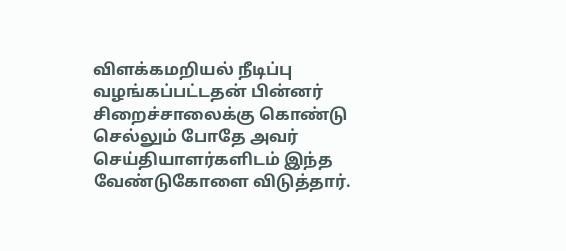விளக்கமறியல் நீடிப்பு வழங்கப்பட்டதன் பின்னர் சிறைச்சாலைக்கு கொண்டு செல்லும் போதே அவர் செய்தியாளர்களிடம் இந்த வேண்டுகோளை விடுத்தார்.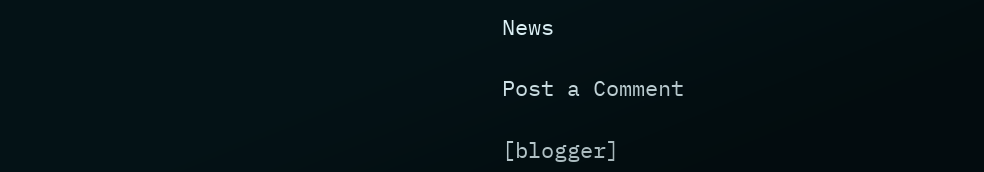News

Post a Comment

[blogger]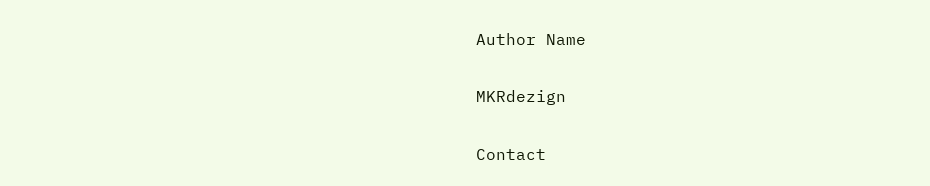Author Name

MKRdezign

Contact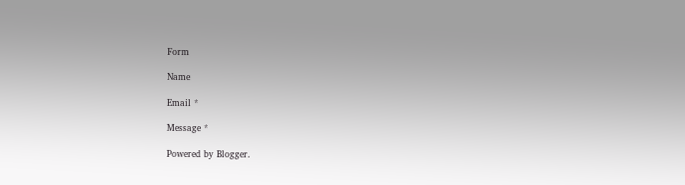Form

Name

Email *

Message *

Powered by Blogger.